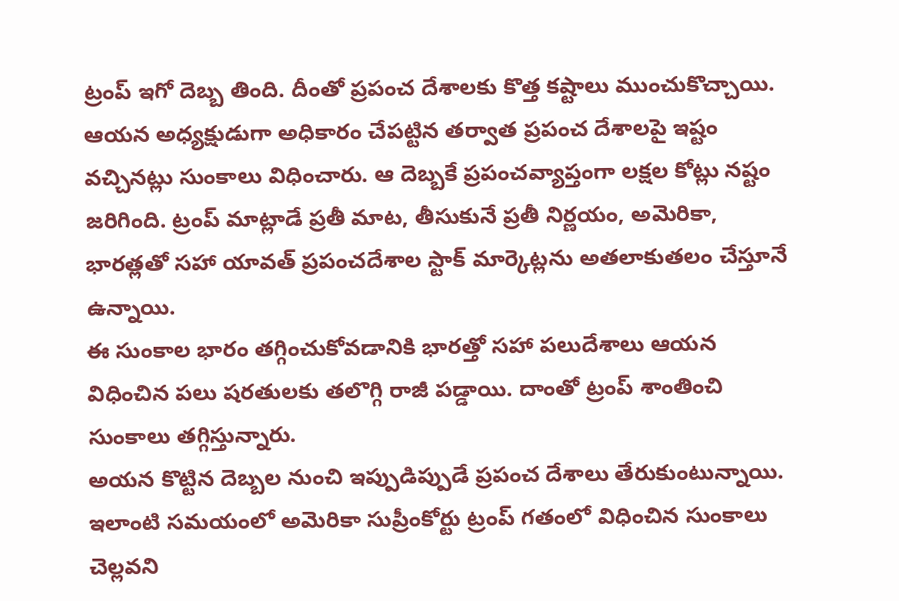ట్రంప్ ఇగో దెబ్బ తింది. దీంతో ప్రపంచ దేశాలకు కొత్త కష్టాలు ముంచుకొచ్చాయి. ఆయన అధ్యక్షుడుగా అధికారం చేపట్టిన తర్వాత ప్రపంచ దేశాలపై ఇష్టం వచ్చినట్లు సుంకాలు విధించారు. ఆ దెబ్బకే ప్రపంచవ్యాప్తంగా లక్షల కోట్లు నష్టం జరిగింది. ట్రంప్ మాట్లాడే ప్రతీ మాట, తీసుకునే ప్రతీ నిర్ణయం, అమెరికా, భారత్లతో సహా యావత్ ప్రపంచదేశాల స్టాక్ మార్కెట్లను అతలాకుతలం చేస్తూనే ఉన్నాయి.
ఈ సుంకాల భారం తగ్గించుకోవడానికి భారత్తో సహా పలుదేశాలు ఆయన విధించిన పలు షరతులకు తలొగ్గి రాజీ పడ్డాయి. దాంతో ట్రంప్ శాంతించి సుంకాలు తగ్గిస్తున్నారు.
అయన కొట్టిన దెబ్బల నుంచి ఇప్పుడిప్పుడే ప్రపంచ దేశాలు తేరుకుంటున్నాయి. ఇలాంటి సమయంలో అమెరికా సుప్రీంకోర్టు ట్రంప్ గతంలో విధించిన సుంకాలు చెల్లవని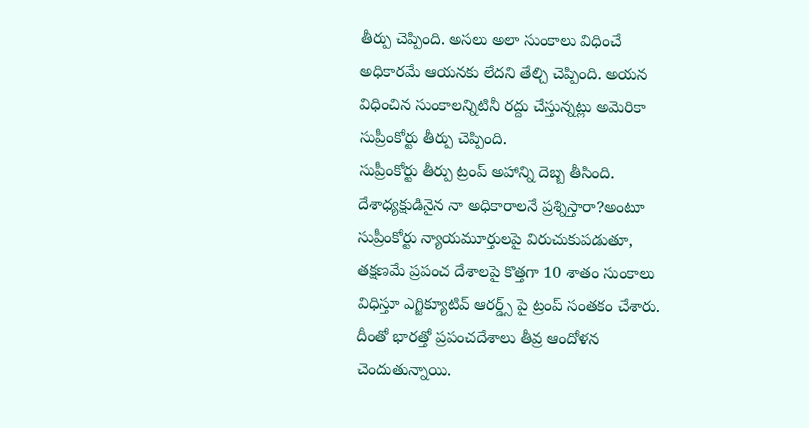తీర్పు చెప్పింది. అసలు అలా సుంకాలు విధించే అధికారమే ఆయనకు లేదని తేల్చి చెప్పింది. అయన విధించిన సుంకాలన్నిటినీ రద్దు చేస్తున్నట్లు అమెరికా సుప్రీంకోర్టు తీర్పు చెప్పింది.
సుప్రీంకోర్టు తీర్పు ట్రంప్ అహాన్ని దెబ్బ తీసింది. దేశాధ్యక్షుడినైన నా అధికారాలనే ప్రశ్నిస్తారా?అంటూ సుప్రీంకోర్టు న్యాయమూర్తులపై విరుచుకుపడుతూ, తక్షణమే ప్రపంచ దేశాలపై కొత్తగా 10 శాతం సుంకాలు విధిస్తూ ఎగ్జిక్యూటివ్ ఆరర్డ్స్ పై ట్రంప్ సంతకం చేశారు.
దీంతో భారత్తో ప్రపంచదేశాలు తీవ్ర ఆందోళన చెందుతున్నాయి.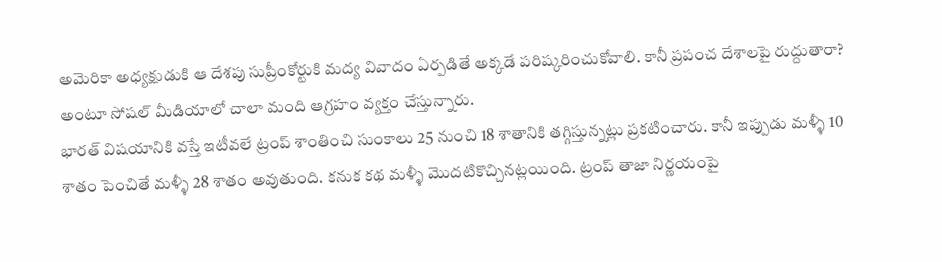అమెరికా అధ్యక్షుడుకి ఆ దేశపు సుప్రీంకోర్టుకి మద్య వివాదం ఏర్పడితే అక్కడే పరిష్కరించుకోవాలి. కానీ ప్రపంచ దేశాలపై రుద్దుతారా? అంటూ సోషల్ మీడియాలో చాలా మంది ఆగ్రహం వ్యక్తం చేస్తున్నారు.
భారత్ విషయానికి వస్తే ఇటీవలే ట్రంప్ శాంతించి సుంకాలు 25 నుంచి 18 శాతానికి తగ్గిస్తున్నట్లు ప్రకటించారు. కానీ ఇప్పుడు మళ్ళీ 10 శాతం పెంచితే మళ్ళీ 28 శాతం అవుతుంది. కనుక కథ మళ్ళీ మొదటికొచ్చినట్లయింది. ట్రంప్ తాజా నిర్ణయంపై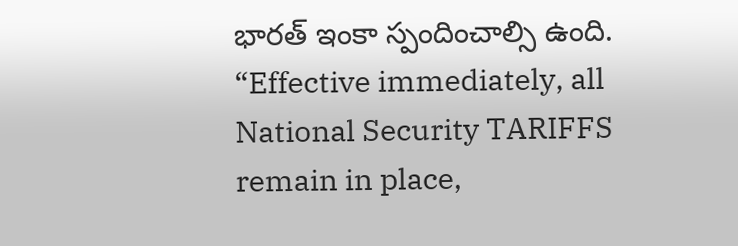భారత్ ఇంకా స్పందించాల్సి ఉంది.
“Effective immediately, all National Security TARIFFS remain in place,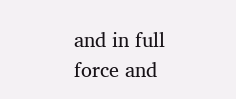and in full force and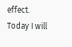effect.
Today I will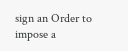sign an Order to impose a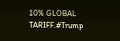10% GLOBAL TARIFF.#Trump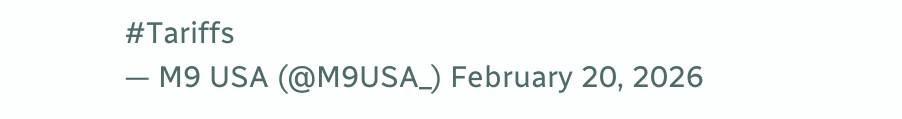#Tariffs
— M9 USA (@M9USA_) February 20, 2026